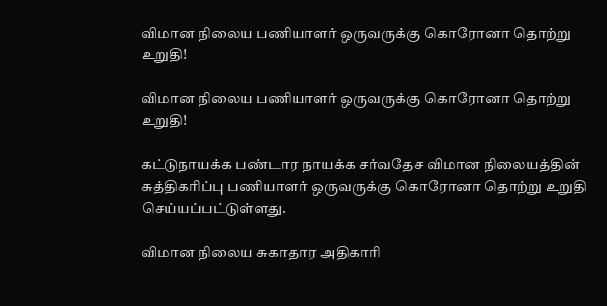விமான நிலைய பணியாளர் ஒருவருக்கு கொரோனா தொற்று உறுதி!

விமான நிலைய பணியாளர் ஒருவருக்கு கொரோனா தொற்று உறுதி!

கட்டுநாயக்க பண்டார நாயக்க சர்வதேச விமான நிலையத்தின் சுத்திகரிப்பு பணியாளர் ஒருவருக்கு கொரோனா தொற்று உறுதி செய்யப்பட்டுள்ளது.

விமான நிலைய சுகாதார அதிகாரி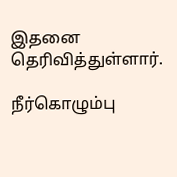இதனை தெரிவித்துள்ளார்.

நீர்கொழும்பு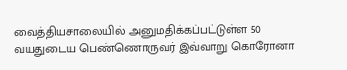வைத்தியசாலையில் அனுமதிக்கப்பட்டுள்ள 50 வயதுடைய பெண்ணொருவர் இவ்வாறு கொரோனா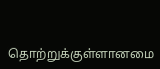தொற்றுக்குள்ளானமை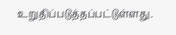உறுதிப்படுத்தப்பட்டுள்ளது.